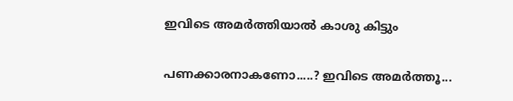ഇവിടെ അമര്‍ത്തിയാല്‍ കാശു കിട്ടും

പണക്കാരനാകണോ.....? ഇവിടെ അമര്‍ത്തൂ...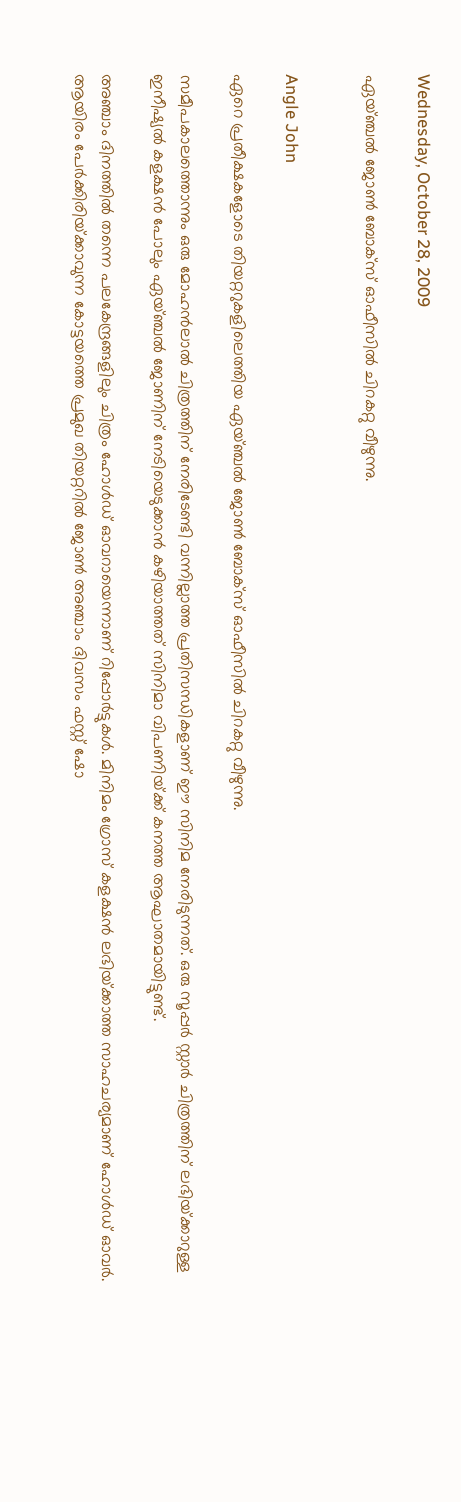Wednesday, October 28, 2009

ഏയ്‌ഞ്ചല്‍ ജോണ്‍ ബോക്‌സ്‌ ഓഫീസില്‍ ചിറകറ്റു വീഴുന്നു.


Angle John

ഏറെ പ്രതീക്ഷകളോടെ തിയറ്ററുകളിലെത്തിയ ഏയ്‌ഞ്ചല്‍ ജോണ്‍ ബോക്‌സ്‌ ഓഫീസില്‍ ചിറകറ്റു വീഴുന്നു.

സമീപകാലത്തൊന്നും ഒരു മോഹന്‍ലാല്‍ ചിത്രത്തിന്‌ നേരിടേണ്ടി വന്നില്ലാത്ത പ്രതിസന്ധികളാണ്‌ ഈ സിനിമ നേരിടുന്നത്‌. ഒരു സൂപ്പര്‍ സ്റ്റാര്‍ ചിത്രത്തിന്‌ ലഭിയ്‌ക്കാറുള്ള ഇനീഷ്യല്‍ കളക്ഷന്‍ പോലും ഏയ്‌ഞ്ചല്‍ ജോണിന്‌ നേടിയെടുക്കാന്‍ കഴിയാത്തത്‌ സിനിമാ വിപണിയ്‌ക്ക്‌ കനത്ത ആഘാതമായിട്ടുണ്ട്‌.

അഞ്ചാം ദിനത്തില്‍ തന്നെ പലകേന്ദ്രങ്ങളിലും ചിത്രം ഹോള്‍ഡ്‌ ഓവറായെന്നാണ്‌ റിപ്പോര്‍ട്ടുകള്‍. മിനിമം ഗ്രോസ്‌ കളക്ഷന്‍ ലഭിയ്‌ക്കാത്ത സാഹചര്യമാണ്‌ ഹോള്‍ഡ്‌ ഓവര്‍. ആയിരം പേര്‍ക്കിരിയ്‌ക്കാവുന്ന കോട്ടയത്തെ പ്രമുഖ തിയറ്ററില്‍ ജോണ്‍ അഞ്ചാം ദിവസം ഫസ്റ്റ്‌ ഷോ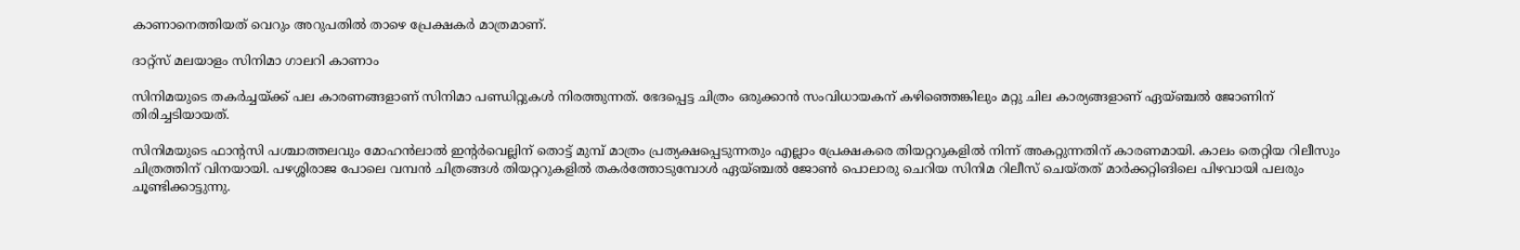കാണാനെത്തിയത്‌ വെറും അറുപതില്‍ താഴെ പ്രേക്ഷകര്‍ മാത്രമാണ്‌.

ദാറ്റ്സ് മലയാളം സിനിമാ ഗാലറി കാണാം

സിനിമയുടെ തകര്‍ച്ചയ്‌ക്ക്‌ പല കാരണങ്ങളാണ്‌ സിനിമാ പണ്ഡിറ്റുകള്‍ നിരത്തുന്നത്‌. ഭേദപ്പെട്ട ചിത്രം ഒരുക്കാന്‍ സംവിധായകന്‌ കഴിഞ്ഞെങ്കിലും മറ്റു ചില കാര്യങ്ങളാണ്‌ ഏയ്‌ഞ്ചല്‍ ജോണിന്‌ തിരിച്ചടിയായത്‌.

സിനിമയുടെ ഫാന്റസി പശ്ചാത്തലവും മോഹന്‍ലാല്‍ ഇന്റര്‍വെല്ലിന്‌ തൊട്ട്‌ മുമ്പ്‌ മാത്രം പ്രത്യക്ഷപ്പെടുന്നതും എല്ലാം പ്രേക്ഷകരെ തിയറ്ററുകളില്‍ നിന്ന്‌ അകറ്റുന്നതിന്‌ കാരണമായി. കാലം തെറ്റിയ റിലീസും ചിത്രത്തിന്‌ വിനയായി. പഴശ്ശിരാജ പോലെ വമ്പന്‍ ചിത്രങ്ങള്‍ തിയറ്ററുകളില്‍ തകര്‍ത്തോടുമ്പോള്‍ ഏയ്‌ഞ്ചല്‍ ജോണ്‍ പൊലാരു ചെറിയ സിനിമ റിലീസ്‌ ചെയ്‌തത്‌ മാര്‍ക്കറ്റിങിലെ പിഴവായി പലരും ചൂണ്ടിക്കാട്ടുന്നു.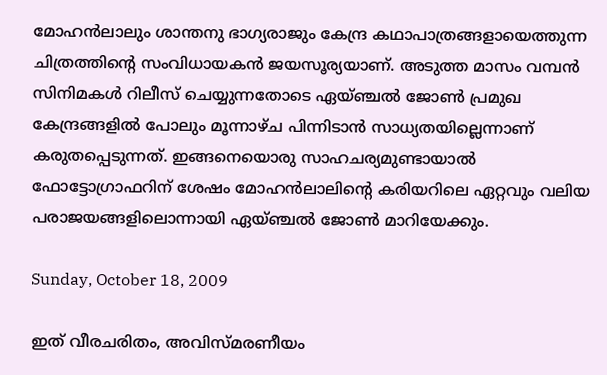മോഹന്‍ലാലും ശാന്തനു ഭാഗ്യരാജും കേന്ദ്ര കഥാപാത്രങ്ങളായെത്തുന്ന ചിത്രത്തിന്റെ സംവിധായകന്‍ ജയസൂര്യയാണ്‌. അടുത്ത മാസം വമ്പന്‍ സിനിമകള്‍ റിലീസ്‌ ചെയ്യുന്നതോടെ ഏയ്‌ഞ്ചല്‍ ജോണ്‍ പ്രമുഖ കേന്ദ്രങ്ങളില്‍ പോലും മൂന്നാഴ്‌ച പിന്നിടാന്‍ സാധ്യതയില്ലെന്നാണ്‌ കരുതപ്പെടുന്നത്‌. ഇങ്ങനെയൊരു സാഹചര്യമുണ്ടായാല്‍ ഫോട്ടോഗ്രാഫറിന്‌ ശേഷം മോഹന്‍ലാലിന്റെ കരിയറിലെ ഏറ്റവും വലിയ പരാജയങ്ങളിലൊന്നായി ഏയ്‌ഞ്ചല്‍ ജോണ്‍ മാറിയേക്കും.

Sunday, October 18, 2009

ഇത് വീരചരിതം, അവിസ്മരണീയം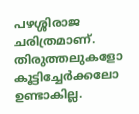പഴശ്ശിരാജ ചരിത്രമാണ്. തിരുത്തലുകളോ കൂട്ടിച്ചേര്‍ക്കലോ ഉണ്ടാകില്ല.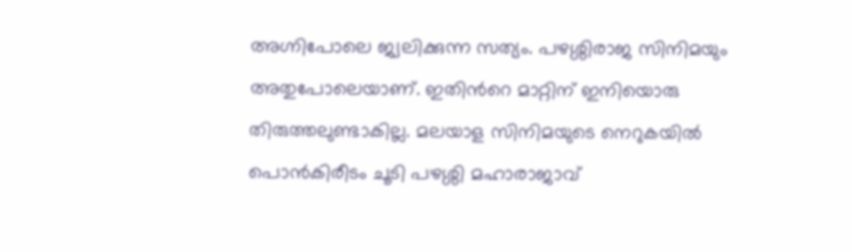അഗ്നിപോലെ ജ്വലിക്കുന്ന സത്യം. പഴശ്ശിരാജ സിനിമയും അതുപോലെയാണ്. ഇതിന്‍റെ മാറ്റിന് ഇനിയൊരു തിരുത്തലുണ്ടാകില്ല. മലയാള സിനിമയുടെ നെറുകയില്‍ പൊന്‍‌കിരീടം ചൂടി പഴശ്ശി മഹാരാജാവ്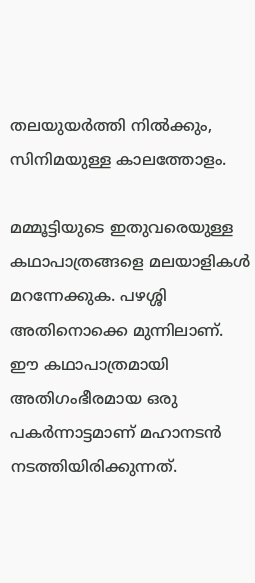തലയുയര്‍ത്തി നില്‍ക്കും, സിനിമയുള്ള കാലത്തോളം.

മമ്മൂട്ടിയുടെ ഇതുവരെയുള്ള കഥാപാത്രങ്ങളെ മലയാളികള്‍ മറന്നേക്കുക. പഴശ്ശി അതിനൊക്കെ മുന്നിലാണ്. ഈ കഥാപാത്രമായി അതിഗംഭീരമായ ഒരു പകര്‍ന്നാട്ടമാണ് മഹാനടന്‍ നടത്തിയിരിക്കുന്നത്.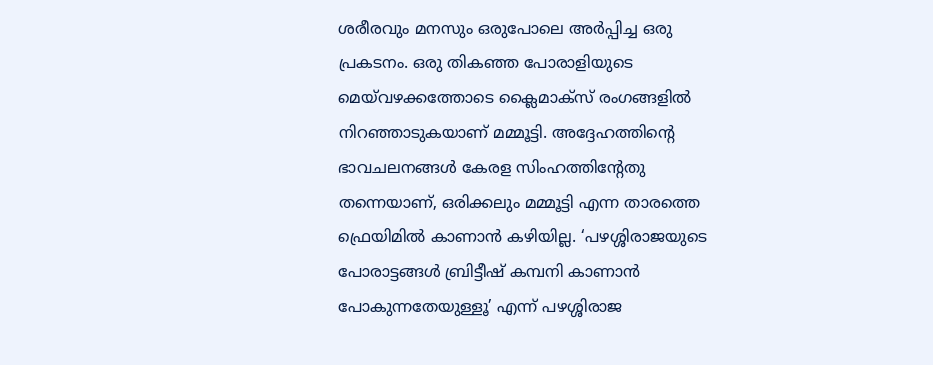ശരീരവും മനസും ഒരുപോലെ അര്‍പ്പിച്ച ഒരു പ്രകടനം. ഒരു തികഞ്ഞ പോരാളിയുടെ മെയ്‌വഴക്കത്തോടെ ക്ലൈമാക്സ് രംഗങ്ങളില്‍ നിറഞ്ഞാടുകയാണ് മമ്മൂട്ടി. അദ്ദേഹത്തിന്‍റെ ഭാവചലനങ്ങള്‍ കേരള സിംഹത്തിന്‍റേതു തന്നെയാണ്, ഒരിക്കലും മമ്മൂട്ടി എന്ന താരത്തെ ഫ്രെയിമില്‍ കാണാന്‍ കഴിയില്ല. ‘പഴശ്ശിരാജയുടെ പോരാട്ടങ്ങള്‍ ബ്രിട്ടീഷ് കമ്പനി കാണാന്‍ പോകുന്നതേയുള്ളൂ’ എന്ന് പഴശ്ശിരാജ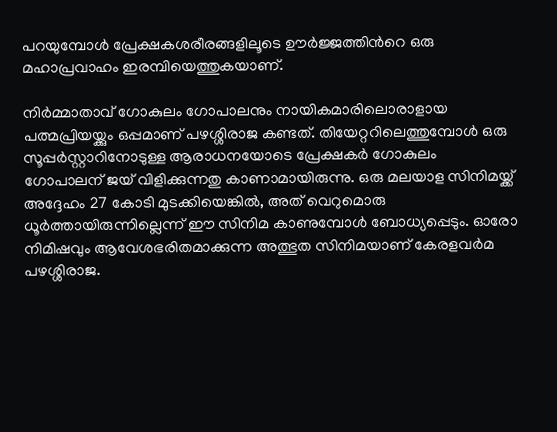പറയുമ്പോള്‍ പ്രേക്ഷകശരീരങ്ങളിലൂടെ ഊര്‍ജ്ജത്തിന്‍റെ ഒരു മഹാപ്രവാഹം ഇരമ്പിയെത്തുകയാണ്.

നിര്‍മ്മാതാവ് ഗോകുലം ഗോപാലനും നായികമാരിലൊരാളായ പത്മപ്രിയയ്ക്കും ഒപ്പമാണ് പഴശ്ശിരാജ കണ്ടത്. തിയേറ്ററിലെത്തുമ്പോള്‍ ഒരു സൂപ്പര്‍സ്റ്റാറിനോടുള്ള ആരാധനയോടെ പ്രേക്ഷകര്‍ ഗോകുലം ഗോപാലന് ജയ് വിളിക്കുന്നതു കാ‍ണാമായിരുന്നു. ഒരു മലയാള സിനിമയ്ക്ക് അദ്ദേഹം 27 കോടി മുടക്കിയെങ്കില്‍, അത് വെറുമൊരു ധൂര്‍ത്തായിരുന്നില്ലെന്ന് ഈ സിനിമ കാണുമ്പോള്‍ ബോധ്യപ്പെടും. ഓരോ നിമിഷവും ആവേശഭരിതമാക്കുന്ന അത്ഭുത സിനിമയാണ് കേരളവര്‍മ പഴശ്ശിരാജ.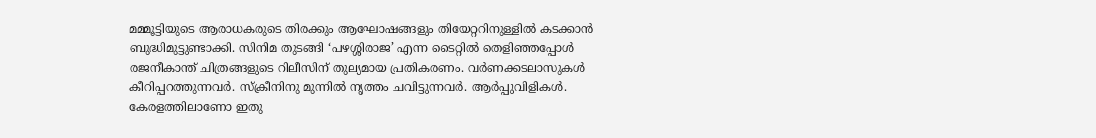മമ്മൂട്ടിയുടെ ആരാധകരുടെ തിരക്കും ആഘോഷങ്ങളും തിയേറ്ററിനുള്ളില്‍ കടക്കാന്‍ ബുദ്ധിമുട്ടുണ്ടാക്കി. സിനിമ തുടങ്ങി ‘പഴശ്ശിരാജ’ എന്ന ടൈറ്റില്‍ തെളിഞ്ഞപ്പോള്‍ രജനീകാന്ത് ചിത്രങ്ങളുടെ റിലീസിന് തുല്യമായ പ്രതികരണം. വര്‍ണക്കടലാസുകള്‍ കീറിപ്പറത്തുന്നവര്‍. സ്ക്രീനിനു മുന്നില്‍ നൃത്തം ചവിട്ടുന്നവര്‍. ആര്‍പ്പുവിളികള്‍. കേരളത്തിലാണോ ഇതു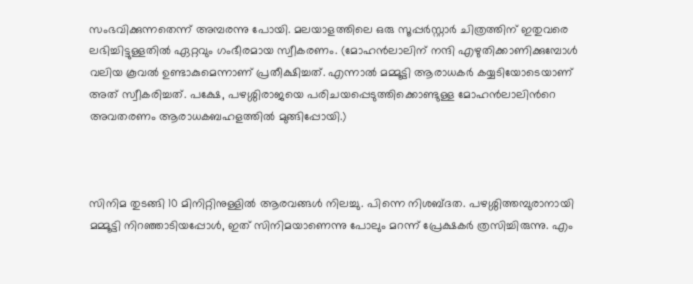സംഭവിക്കുന്നതെന്ന് അമ്പരന്നു പോയി. മലയാളത്തിലെ ഒരു സൂപ്പര്‍സ്റ്റാര്‍ ചിത്രത്തിന് ഇതുവരെ ലഭിച്ചിട്ടുള്ളതില്‍ ഏറ്റവും ഗംഭീരമായ സ്വീകരണം. (മോഹന്‍ലാലിന് നന്ദി എഴുതിക്കാണിക്കുമ്പോള്‍ വലിയ കൂവല്‍ ഉണ്ടാകുമെന്നാണ് പ്രതീക്ഷിച്ചത്. എന്നാല്‍ മമ്മൂട്ടി ആരാധകര്‍ കയ്യടിയോടെയാണ് അത് സ്വീകരിച്ചത്. പക്ഷേ, പഴശ്ശിരാജയെ പരിചയപ്പെടുത്തിക്കൊണ്ടുള്ള മോഹന്‍ലാലിന്‍റെ അവതരണം ആരാധകബഹളത്തില്‍ മുങ്ങിപ്പോയി.)



സിനിമ തുടങ്ങി 10 മിനിറ്റിനുള്ളില്‍ ആരവങ്ങള്‍ നിലച്ചു. പിന്നെ നിശബ്ദത. പഴശ്ശിത്തമ്പുരാനായി മമ്മൂട്ടി നിറഞ്ഞാടിയപ്പോള്‍, ഇത് സിനിമയാണെന്നു പോലും മറന്ന് പ്രേക്ഷകര്‍ ത്രസിച്ചിരുന്നു. എം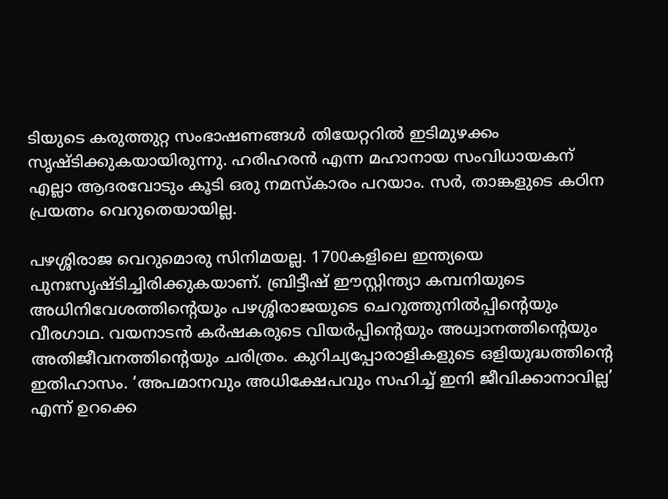ടിയുടെ കരുത്തുറ്റ സംഭാഷണങ്ങള്‍ തിയേറ്ററില്‍ ഇടിമുഴക്കം സൃഷ്ടിക്കുകയായിരുന്നു. ഹരിഹരന്‍ എന്ന മഹാനായ സംവിധായകന് എല്ലാ ആദരവോടും കൂടി ഒരു നമസ്കാരം പറയാം. സര്‍, താങ്കളുടെ കഠിന പ്രയത്നം വെറുതെയായില്ല.

പഴശ്ശിരാജ വെറുമൊരു സിനിമയല്ല. 1700കളിലെ ഇന്ത്യയെ പുനഃസൃഷ്ടിച്ചിരിക്കുകയാണ്. ബ്രിട്ടീഷ് ഈസ്റ്റിന്ത്യാ കമ്പനിയുടെ അധിനിവേശത്തിന്‍റെയും പഴശ്ശിരാജയുടെ ചെറുത്തുനില്‍പ്പിന്‍റെയും വീരഗാഥ. വയനാടന്‍ കര്‍ഷകരുടെ വിയര്‍പ്പിന്‍റെയും അധ്വാനത്തിന്‍റെയും അതിജീവനത്തിന്‍റെയും ചരിത്രം. കുറിച്യപ്പോരാളികളുടെ ഒളിയുദ്ധത്തിന്‍റെ ഇതിഹാസം. ‘അപമാനവും അധിക്ഷേപവും സഹിച്ച് ഇനി ജീവിക്കാനാവില്ല’ എന്ന് ഉറക്കെ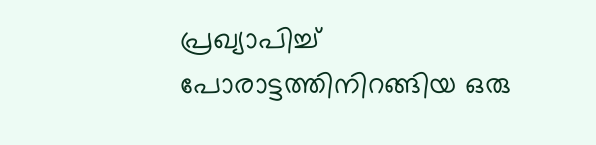പ്രഖ്യാപിച്ച് പോരാട്ടത്തിനിറങ്ങിയ ഒരു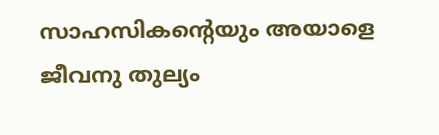സാഹസികന്‍റെയും അയാളെ ജീവനു തുല്യം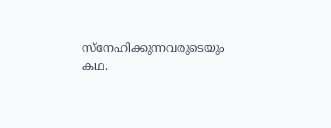സ്നേഹിക്കുന്നവരുടെയും കഥ.